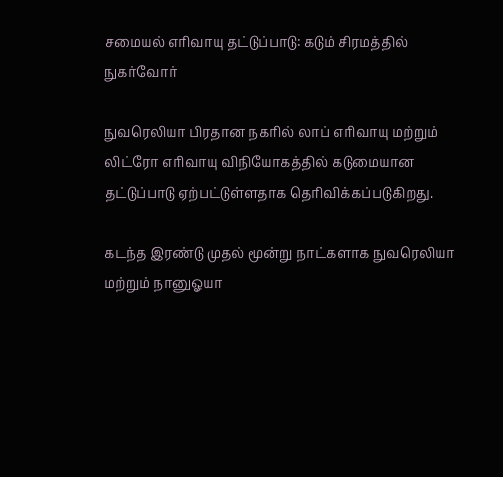சமையல் எரிவாயு தட்டுப்பாடு: கடும் சிரமத்தில் நுகர்வோர்

நுவரெலியா பிரதான நகரில் லாப் எரிவாயு மற்றும் லிட்ரோ எரிவாயு விநியோகத்தில் கடுமையான தட்டுப்பாடு ஏற்பட்டுள்ளதாக தெரிவிக்கப்படுகிறது.

கடந்த இரண்டு முதல் மூன்று நாட்களாக நுவரெலியா மற்றும் நானுஓயா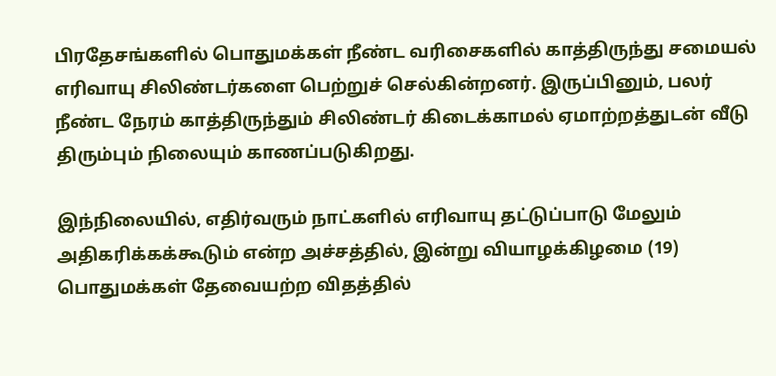பிரதேசங்களில் பொதுமக்கள் நீண்ட வரிசைகளில் காத்திருந்து சமையல் எரிவாயு சிலிண்டர்களை பெற்றுச் செல்கின்றனர். இருப்பினும், பலர் நீண்ட நேரம் காத்திருந்தும் சிலிண்டர் கிடைக்காமல் ஏமாற்றத்துடன் வீடு திரும்பும் நிலையும் காணப்படுகிறது.

இந்நிலையில், எதிர்வரும் நாட்களில் எரிவாயு தட்டுப்பாடு மேலும் அதிகரிக்கக்கூடும் என்ற அச்சத்தில், இன்று வியாழக்கிழமை (19) பொதுமக்கள் தேவையற்ற விதத்தில்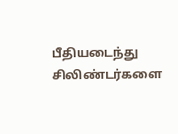பீதியடைந்து சிலிண்டர்களை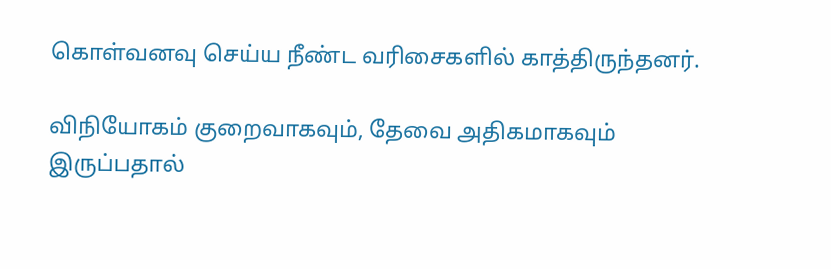கொள்வனவு செய்ய நீண்ட வரிசைகளில் காத்திருந்தனர்.

விநியோகம் குறைவாகவும், தேவை அதிகமாகவும் இருப்பதால்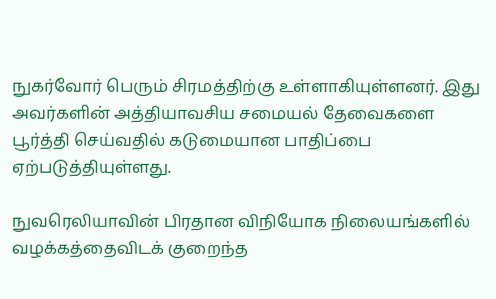நுகர்வோர் பெரும் சிரமத்திற்கு உள்ளாகியுள்ளனர். இது அவர்களின் அத்தியாவசிய சமையல் தேவைகளை பூர்த்தி செய்வதில் கடுமையான பாதிப்பை ஏற்படுத்தியுள்ளது.

நுவரெலியாவின் பிரதான விநியோக நிலையங்களில் வழக்கத்தைவிடக் குறைந்த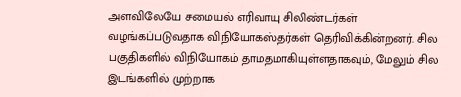அளவிலேயே சமையல் எரிவாயு சிலிண்டர்கள் வழங்கப்படுவதாக விநியோகஸ்தர்கள் தெரிவிக்கின்றனர். சில பகுதிகளில் விநியோகம் தாமதமாகியுள்ளதாகவும், மேலும் சில இடங்களில் முற்றாக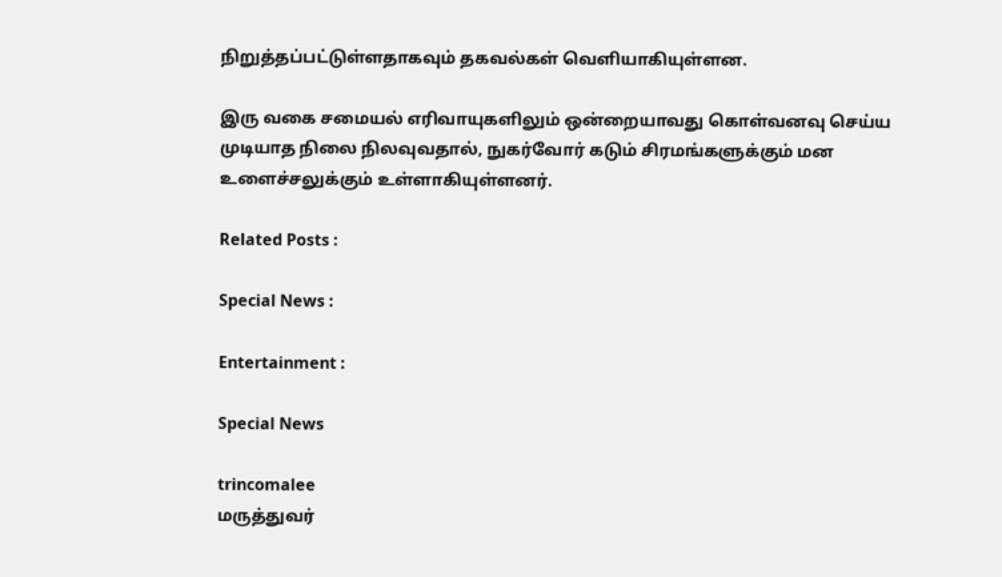நிறுத்தப்பட்டுள்ளதாகவும் தகவல்கள் வெளியாகியுள்ளன.

இரு வகை சமையல் எரிவாயுகளிலும் ஒன்றையாவது கொள்வனவு செய்ய முடியாத நிலை நிலவுவதால், நுகர்வோர் கடும் சிரமங்களுக்கும் மன உளைச்சலுக்கும் உள்ளாகியுள்ளனர்.

Related Posts :

Special News :

Entertainment :

Special News

trincomalee
மருத்துவர்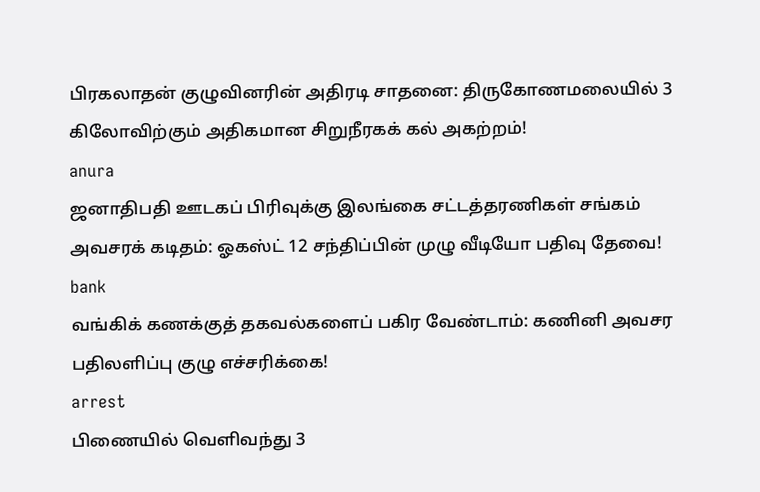பிரகலாதன் குழுவினரின் அதிரடி சாதனை: திருகோணமலையில் 3 கிலோவிற்கும் அதிகமான சிறுநீரகக் கல் அகற்றம்!
anura
ஜனாதிபதி ஊடகப் பிரிவுக்கு இலங்கை சட்டத்தரணிகள் சங்கம் அவசரக் கடிதம்: ஓகஸ்ட் 12 சந்திப்பின் முழு வீடியோ பதிவு தேவை!
bank
வங்கிக் கணக்குத் தகவல்களைப் பகிர வேண்டாம்: கணினி அவசர பதிலளிப்பு குழு எச்சரிக்கை!
arrest
பிணையில் வெளிவந்து 3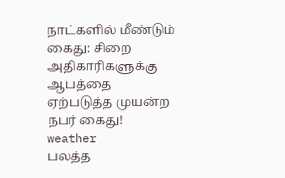நாட்களில் மீண்டும் கைது: சிறை அதிகாரிகளுக்கு ஆபத்தை ஏற்படுத்த முயன்ற நபர் கைது!
weather
பலத்த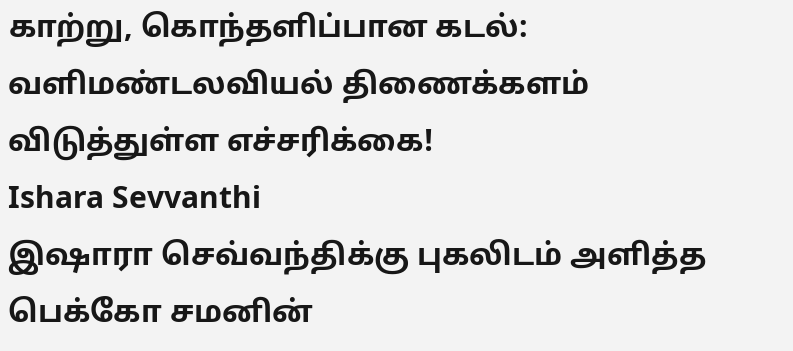காற்று, கொந்தளிப்பான கடல்: வளிமண்டலவியல் திணைக்களம் விடுத்துள்ள எச்சரிக்கை!
Ishara Sevvanthi
இஷாரா செவ்வந்திக்கு புகலிடம் அளித்த பெக்கோ சமனின்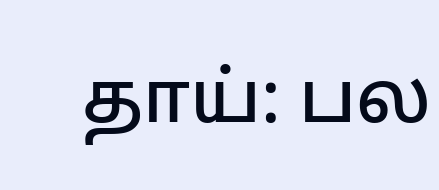தாய்: பல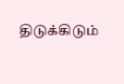திடுக்கிடும்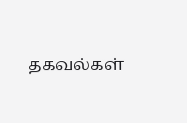தகவல்கள்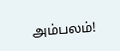அம்பலம்!